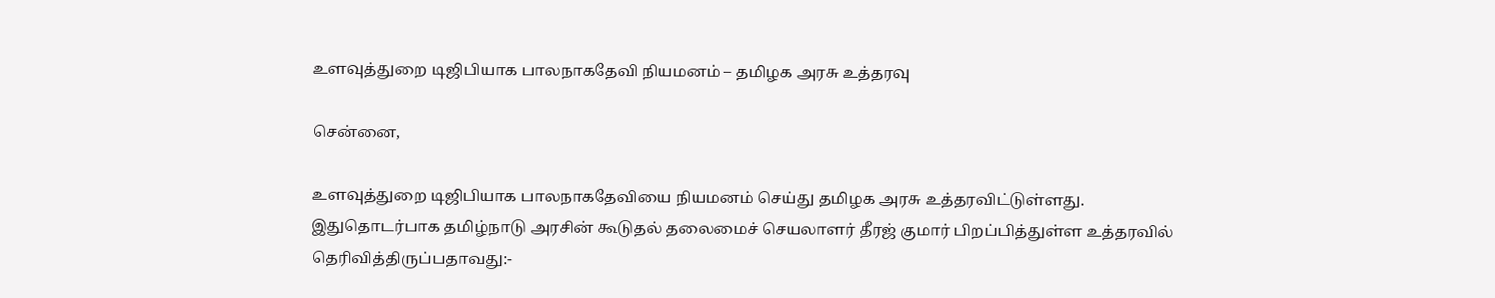உளவுத்துறை டிஜிபியாக பாலநாகதேவி நியமனம் – தமிழக அரசு உத்தரவு

சென்னை,

உளவுத்துறை டிஜிபியாக பாலநாகதேவியை நியமனம் செய்து தமிழக அரசு உத்தரவிட்டுள்ளது. இதுதொடர்பாக தமிழ்நாடு அரசின் கூடுதல் தலைமைச் செயலாளர் தீரஜ் குமார் பிறப்பித்துள்ள உத்தரவில் தெரிவித்திருப்பதாவது:-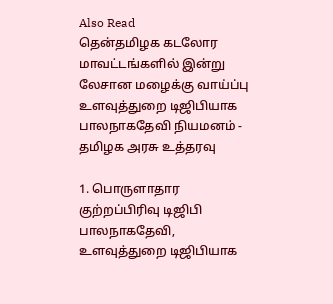Also Read
தென்தமிழக கடலோர மாவட்டங்களில் இன்று லேசான மழைக்கு வாய்ப்பு
உளவுத்துறை டிஜிபியாக பாலநாகதேவி நியமனம் - தமிழக அரசு உத்தரவு

1. பொருளாதார குற்றப்பிரிவு டிஜிபி பாலநாகதேவி, உளவுத்துறை டிஜிபியாக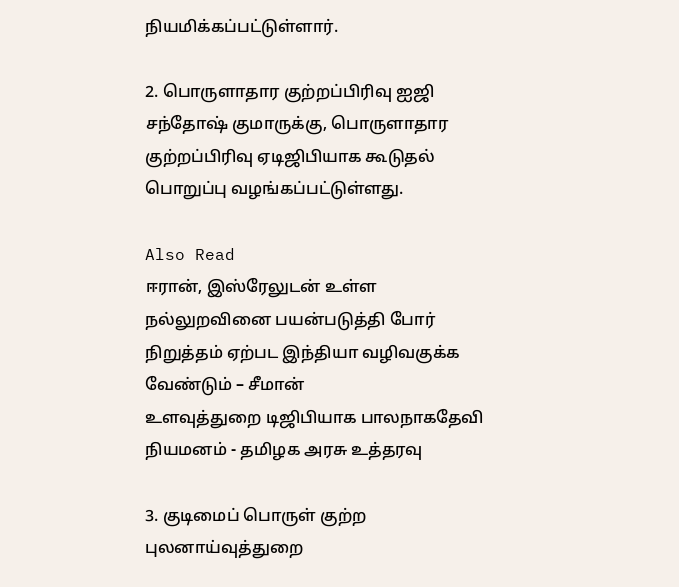நியமிக்கப்பட்டுள்ளார்.

2. பொருளாதார குற்றப்பிரிவு ஐஜி சந்தோஷ் குமாருக்கு, பொருளாதார குற்றப்பிரிவு ஏடிஜிபியாக கூடுதல் பொறுப்பு வழங்கப்பட்டுள்ளது.

Also Read
ஈரான், இஸ்ரேலுடன் உள்ள நல்லுறவினை பயன்படுத்தி போர் நிறுத்தம் ஏற்பட இந்தியா வழிவகுக்க வேண்டும் – சீமான்
உளவுத்துறை டிஜிபியாக பாலநாகதேவி நியமனம் - தமிழக அரசு உத்தரவு

3. குடிமைப் பொருள் குற்ற புலனாய்வுத்துறை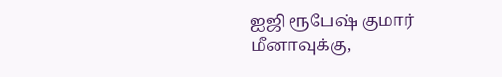ஐஜி ரூபேஷ் குமார் மீனாவுக்கு,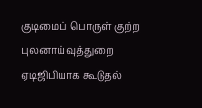குடிமைப் பொருள் குற்ற புலனாய்வுத்துறை ஏடிஜிபியாக கூடுதல்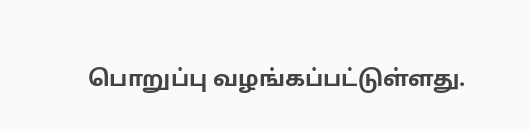பொறுப்பு வழங்கப்பட்டுள்ளது.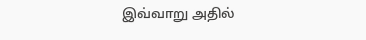இவ்வாறு அதில்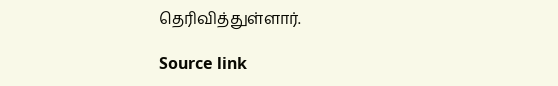தெரிவித்துள்ளார்.

Source link